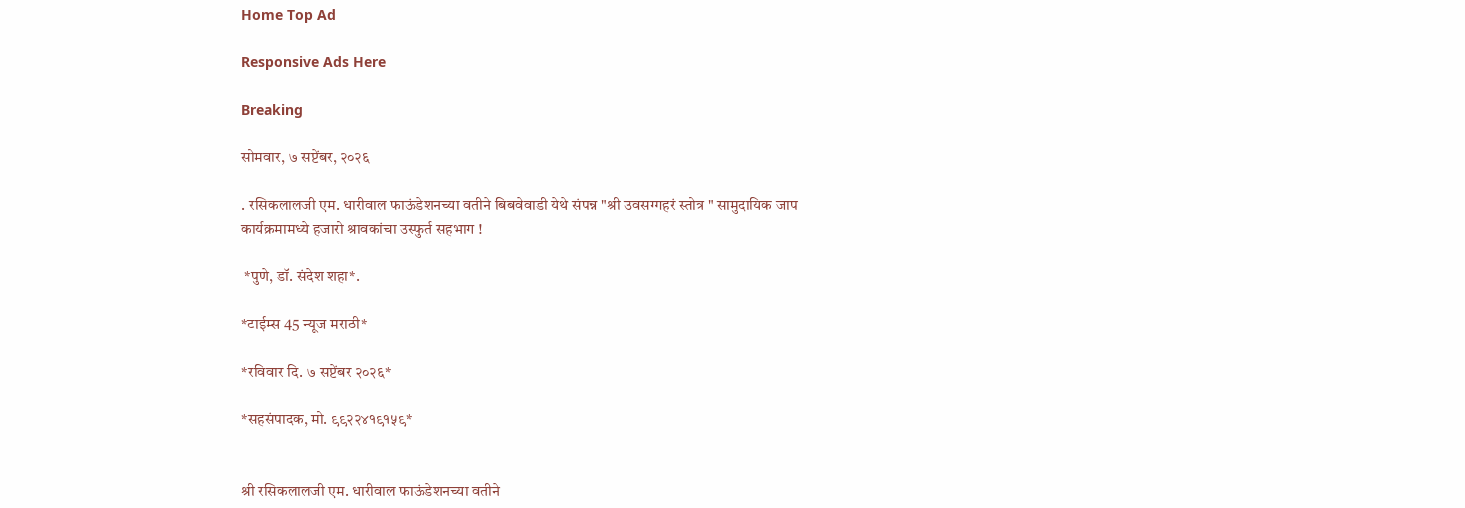Home Top Ad

Responsive Ads Here

Breaking

सोमवार, ७ सप्टेंबर, २०२६

. रसिकलालजी एम. धारीवाल फाऊंडेशनच्या वतीने बिबवेवाडी येथे संपन्न "श्री उवसग्गहरं स्तोत्र " सामुदायिक जाप कार्यक्रमामध्ये हजारो श्रावकांचा उस्फुर्त सहभाग !

 *पुणे, डॉ. संदेश शहा*.

*टाईम्स 45 न्यूज मराठी*

*रविवार दि. ७ सप्टेंबर २०२६*

*सहसंपादक, मो. ९९२२४१९१५९*


श्री रसिकलालजी एम. धारीवाल फाऊंडेशनच्या वतीने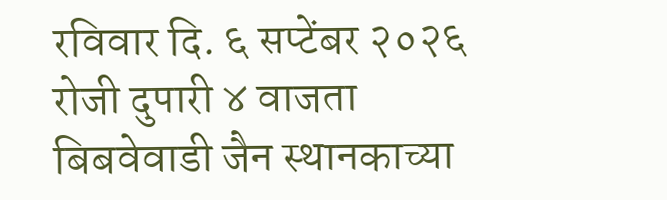रविवार दि. ६ सप्टेंबर २०२६ रोजी दुपारी ४ वाजता बिबवेवाडी जैन स्थानकाच्या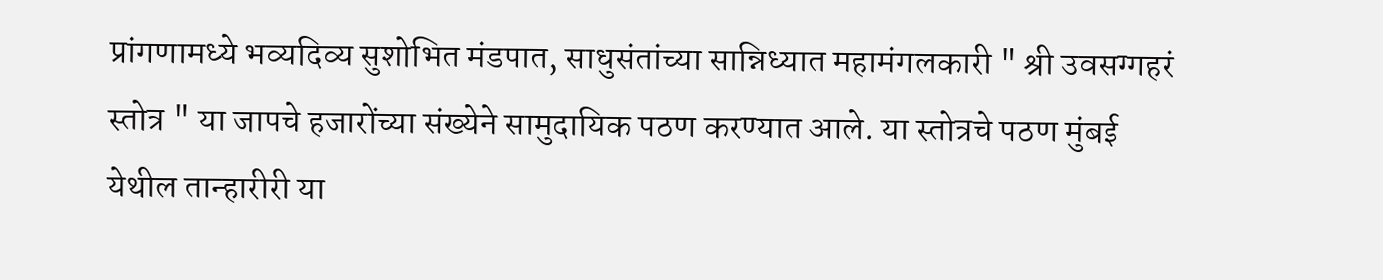प्रांगणामध्ये भव्यदिव्य सुशोभित मंडपात, साधुसंतांच्या सान्निध्यात महामंगलकारी " श्री उवसग्गहरं स्तोत्र " या जापचे हजारोंच्या संख्येने सामुदायिक पठण करण्यात आले. या स्तोत्रचे पठण मुंबई येथील तान्हारीरी या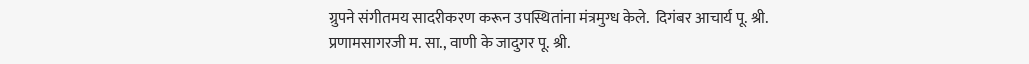ग्रुपने संगीतमय सादरीकरण करून उपस्थितांना मंत्रमुग्ध केले.  दिगंबर आचार्य पू. श्री. प्रणामसागरजी म. सा., वाणी के जादुगर पू. श्री.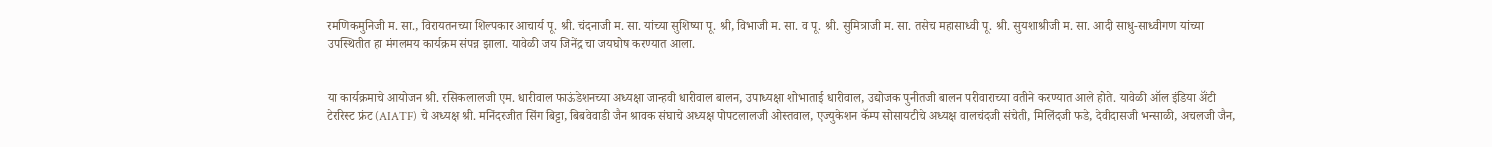रमणिकमुनिजी म. सा., विरायतनच्या शिल्पकार आचार्य पू. श्री. चंदनाजी म. सा. यांच्या सुशिष्या पू. श्री, विभाजी म. सा. व पू. श्री. सुमित्राजी म. सा. तसेच महासाध्वी पू. श्री. सुयशाश्रीजी म. सा. आदी साधु-साध्वीगण यांच्या उपस्थितीत हा मंगलमय कार्यक्रम संपन्न झाला. यावेळी जय जिनेंद्र चा जयघोष करण्यात आला.


या कार्यक्रमाचे आयोजन श्री. रसिकलालजी एम. धारीवाल फाऊंडेशनच्या अध्यक्षा जान्हवी धारीवाल बालन, उपाध्यक्षा शोभाताई धारीवाल, उद्योजक पुनीतजी बालन परीवाराच्या वतीने करण्यात आले होते. यावेळी ऑल इंडिया ॲंटी टेररिस्ट फ्रंट (AIATF) चे अध्यक्ष श्री. मनिंदरजीत सिंग बिट्टा, बिबवेवाडी जैन श्रावक संघाचे अध्यक्ष पोपटलालजी ओस्तवाल, एज्युकेशन कॅम्प सोसायटीचे अध्यक्ष वालचंदजी संचेती, मिलिंदजी फडे, देवीदासजी भन्साळी, अचलजी जैन,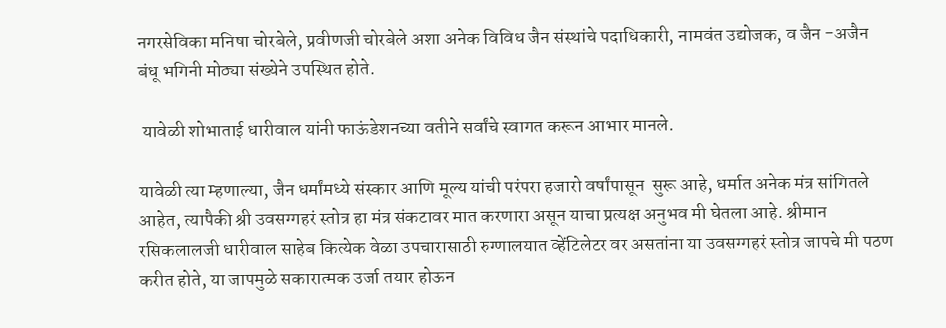नगरसेविका मनिषा चोरबेले, प्रवीणजी चोरबेले अशा अनेक विविध जैन संस्थांचे पदाधिकारी, नामवंत उद्योजक, व जैन -अजैन बंधू भगिनी मोठ्या संख्येने उपस्थित होते.

 यावेळी शोभाताई धारीवाल यांनी फाऊंडेशनच्या वतीने सर्वांचे स्वागत करून आभार मानले.

यावेळी त्या म्हणाल्या, जैन धर्मांमध्ये संस्कार आणि मूल्य यांची परंपरा हजारो वर्षांपासून  सुरू आहे, धर्मात अनेक मंत्र सांगितले आहेत, त्यापैकी श्री उवसग्गहरं स्तोत्र हा मंत्र संकटावर मात करणारा असून याचा प्रत्यक्ष अनुभव मी घेतला आहे. श्रीमान रसिकलालजी धारीवाल साहेब कित्येक वेळा उपचारासाठी रुग्णालयात व्हेंटिलेटर वर असतांना या उवसग्गहरं स्तोत्र जापचे मी पठण करीत होते, या जापमुळे सकारात्मक उर्जा तयार होऊन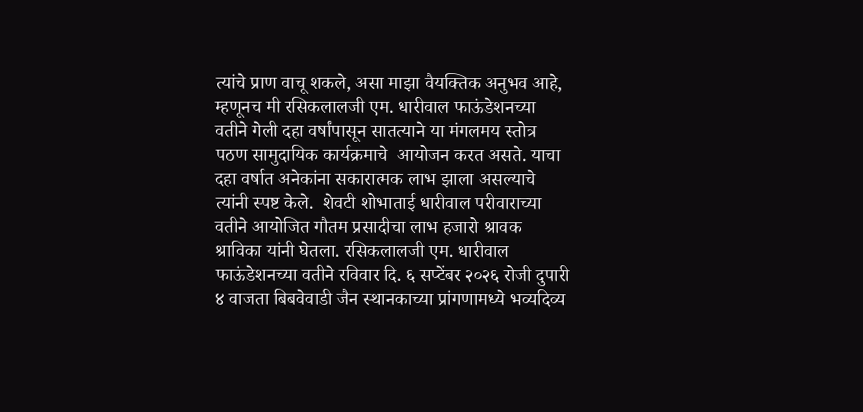त्यांचे प्राण वाचू शकले, असा माझा वैयक्तिक अनुभव आहे, म्हणूनच मी रसिकलालजी एम. धारीवाल फाऊंडेशनच्या वतीने गेली दहा वर्षांपासून सातत्याने या मंगलमय स्तोत्र पठण सामुदायिक कार्यक्रमाचे  आयोजन करत असते. याचा दहा वर्षात अनेकांना सकारात्मक लाभ झाला असल्याचे त्यांनी स्पष्ट केले.  शेवटी शोभाताई धारीवाल परीवाराच्या वतीने आयोजित गौतम प्रसादीचा लाभ हजारो श्रावक श्राविका यांनी घेतला. रसिकलालजी एम. धारीवाल फाऊंडेशनच्या वतीने रविवार दि. ६ सप्टेंबर २०२६ रोजी दुपारी ४ वाजता बिबवेवाडी जैन स्थानकाच्या प्रांगणामध्ये भव्यदिव्य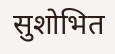सुशोभित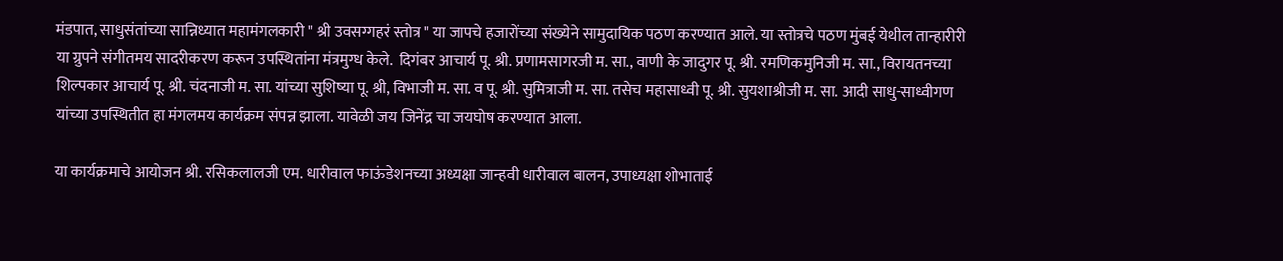मंडपात, साधुसंतांच्या सान्निध्यात महामंगलकारी " श्री उवसग्गहरं स्तोत्र " या जापचे हजारोंच्या संख्येने सामुदायिक पठण करण्यात आले. या स्तोत्रचे पठण मुंबई येथील तान्हारीरी या ग्रुपने संगीतमय सादरीकरण करून उपस्थितांना मंत्रमुग्ध केले.  दिगंबर आचार्य पू. श्री. प्रणामसागरजी म. सा., वाणी के जादुगर पू. श्री. रमणिकमुनिजी म. सा., विरायतनच्या शिल्पकार आचार्य पू. श्री. चंदनाजी म. सा. यांच्या सुशिष्या पू. श्री, विभाजी म. सा. व पू. श्री. सुमित्राजी म. सा. तसेच महासाध्वी पू. श्री. सुयशाश्रीजी म. सा. आदी साधु-साध्वीगण यांच्या उपस्थितीत हा मंगलमय कार्यक्रम संपन्न झाला. यावेळी जय जिनेंद्र चा जयघोष करण्यात आला.

या कार्यक्रमाचे आयोजन श्री. रसिकलालजी एम. धारीवाल फाऊंडेशनच्या अध्यक्षा जान्हवी धारीवाल बालन, उपाध्यक्षा शोभाताई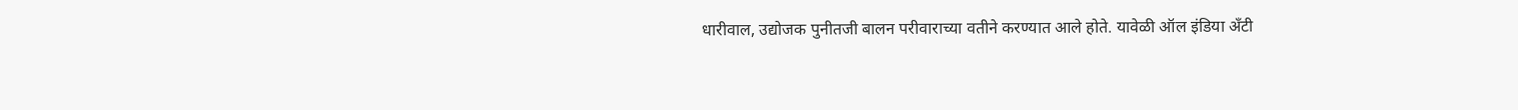धारीवाल, उद्योजक पुनीतजी बालन परीवाराच्या वतीने करण्यात आले होते. यावेळी ऑल इंडिया ॲंटी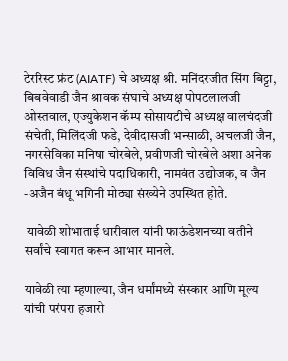टेररिस्ट फ्रंट (AIATF) चे अध्यक्ष श्री. मनिंदरजीत सिंग बिट्टा, बिबवेवाडी जैन श्रावक संघाचे अध्यक्ष पोपटलालजी ओस्तवाल, एज्युकेशन कॅम्प सोसायटीचे अध्यक्ष वालचंदजी संचेती, मिलिंदजी फडे, देवीदासजी भन्साळी, अचलजी जैन, नगरसेविका मनिषा चोरबेले, प्रवीणजी चोरबेले अशा अनेक विविध जैन संस्थांचे पदाधिकारी, नामवंत उद्योजक, व जैन -अजैन बंधू भगिनी मोठ्या संख्येने उपस्थित होते.

 यावेळी शोभाताई धारीवाल यांनी फाऊंडेशनच्या वतीने सर्वांचे स्वागत करून आभार मानले.

यावेळी त्या म्हणाल्या, जैन धर्मांमध्ये संस्कार आणि मूल्य यांची परंपरा हजारो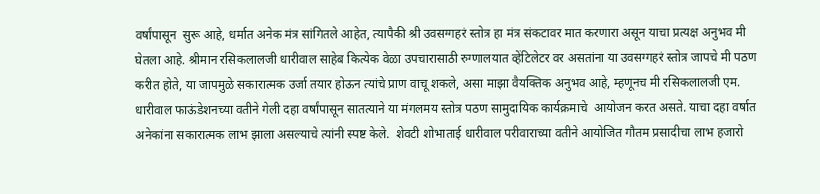वर्षांपासून  सुरू आहे, धर्मात अनेक मंत्र सांगितले आहेत, त्यापैकी श्री उवसग्गहरं स्तोत्र हा मंत्र संकटावर मात करणारा असून याचा प्रत्यक्ष अनुभव मी घेतला आहे. श्रीमान रसिकलालजी धारीवाल साहेब कित्येक वेळा उपचारासाठी रुग्णालयात व्हेंटिलेटर वर असतांना या उवसग्गहरं स्तोत्र जापचे मी पठण करीत होते, या जापमुळे सकारात्मक उर्जा तयार होऊन त्यांचे प्राण वाचू शकले, असा माझा वैयक्तिक अनुभव आहे, म्हणूनच मी रसिकलालजी एम. धारीवाल फाऊंडेशनच्या वतीने गेली दहा वर्षांपासून सातत्याने या मंगलमय स्तोत्र पठण सामुदायिक कार्यक्रमाचे  आयोजन करत असते. याचा दहा वर्षात अनेकांना सकारात्मक लाभ झाला असल्याचे त्यांनी स्पष्ट केले.  शेवटी शोभाताई धारीवाल परीवाराच्या वतीने आयोजित गौतम प्रसादीचा लाभ हजारो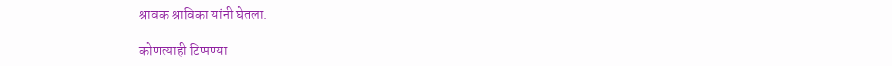श्रावक श्राविका यांनी घेतला.

कोणत्याही टिप्पण्‍या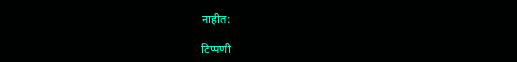नाहीत:

टिप्पणी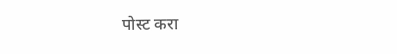पोस्ट करा